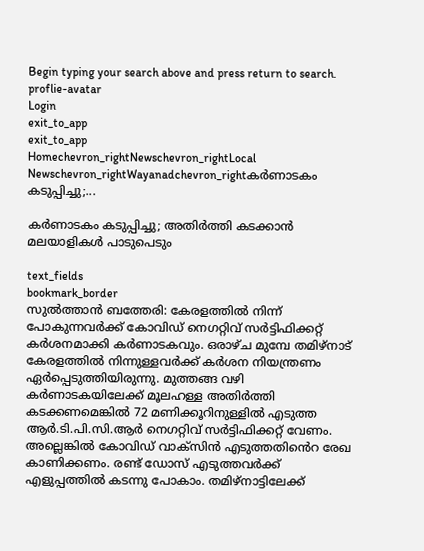Begin typing your search above and press return to search.
proflie-avatar
Login
exit_to_app
exit_to_app
Homechevron_rightNewschevron_rightLocal Newschevron_rightWayanadchevron_rightകർണാടകം കടുപ്പിച്ചു;...

കർണാടകം കടുപ്പിച്ചു; അതിർത്തി കടക്കാൻ മലയാളികൾ പാടുപെടും

text_fields
bookmark_border
സുൽത്താൻ ബത്തേരി: കേരളത്തിൽ നിന്ന് പോകുന്നവർക്ക് കോവിഡ് നെഗറ്റിവ് സർട്ടിഫിക്കറ്റ് കർശനമാക്കി കർണാടകവും. ഒരാഴ്ച മുമ്പേ തമിഴ്നാട് കേരളത്തിൽ നിന്നുള്ളവർക്ക് കർശന നിയന്ത്രണം ഏർപ്പെടുത്തിയിരുന്നു. മുത്തങ്ങ വഴി കർണാടകയിലേക്ക് മൂലഹള്ള അതിർത്തി കടക്കണമെങ്കിൽ 72 മണിക്കൂറിനുള്ളിൽ എടുത്ത ആർ.ടി.പി.സി.ആർ നെഗറ്റിവ് സർട്ടിഫിക്കറ്റ് വേണം. അല്ലെങ്കിൽ കോവിഡ് വാക്സിൻ എടുത്തതിൻെറ രേഖ കാണിക്കണം. രണ്ട് ഡോസ് എടുത്തവർക്ക് എളുപ്പത്തിൽ കടന്നു പോകാം. തമിഴ്നാട്ടിലേക്ക്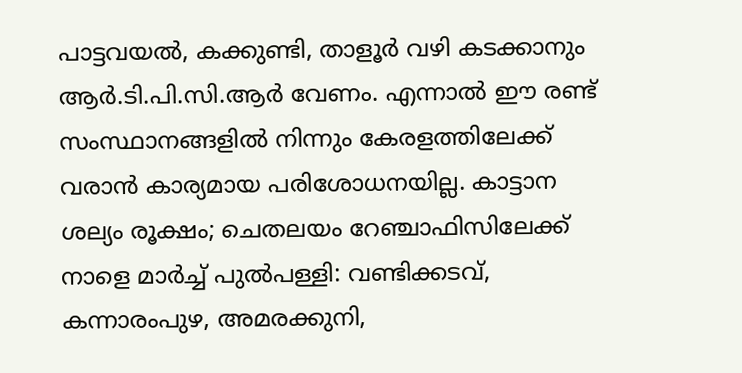പാട്ടവയൽ, കക്കുണ്ടി, താളൂർ വഴി കടക്കാനും ആർ.ടി.പി.സി.ആർ വേണം. എന്നാൽ ഈ രണ്ട് സംസ്ഥാനങ്ങളിൽ നിന്നും കേരളത്തിലേക്ക് വരാൻ കാര്യമായ പരിശോധനയില്ല. കാട്ടാന ശല്യം രൂക്ഷം; ചെതലയം റേഞ്ചാഫിസിലേക്ക് നാളെ മാർച്ച് പുൽപള്ളി: വണ്ടിക്കടവ്, കന്നാരംപുഴ, അമരക്കുനി,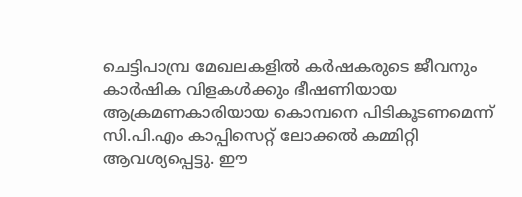ചെട്ടിപാമ്പ്ര മേഖലകളിൽ കർഷകരുടെ ജീവനും കാർഷിക വിളകൾക്കും ഭീഷണിയായ ആക്രമണകാരിയായ കൊമ്പനെ പിടികൂടണമെന്ന് സി.പി.എം കാപ്പിസെറ്റ് ലോക്കൽ കമ്മിറ്റി ആവശ്യപ്പെട്ടു. ഈ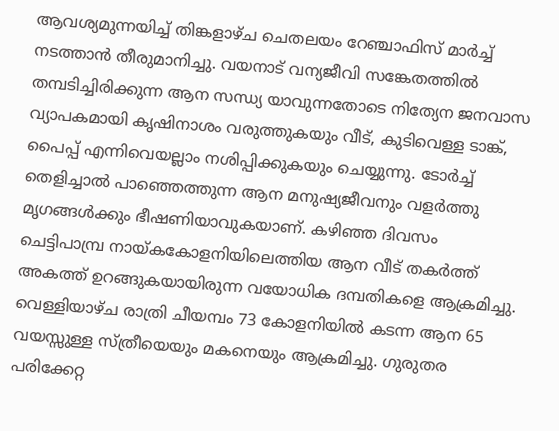ആവശ്യമുന്നയിച്ച് തിങ്കളാഴ്ച ചെതലയം റേഞ്ചാഫിസ് മാർച്ച് നടത്താൻ തീരുമാനിച്ചു. വയനാട് വന്യജീവി സങ്കേതത്തിൽ തമ്പടിച്ചിരിക്കുന്ന ആന സന്ധ്യ യാവുന്നതോടെ നിത്യേന ജനവാസ വ്യാപകമായി കൃഷിനാശം വരുത്തുകയും വീട്, കുടിവെള്ള ടാങ്ക്, പൈപ്പ് എന്നിവെയല്ലാം നശിപ്പിക്കുകയും ചെയ്യുന്നു. ടോർച്ച് തെളിച്ചാൽ പാഞ്ഞെത്തുന്ന ആന മനുഷ്യജീവനും വളർത്തു മൃഗങ്ങൾക്കും ഭീഷണിയാവുകയാണ്. കഴിഞ്ഞ ദിവസം ചെട്ടിപാമ്പ്ര നായ്കകോളനിയിലെത്തിയ ആന വീട് തകർത്ത് അകത്ത് ഉറങ്ങുകയായിരുന്ന വയോധിക ദമ്പതികളെ ആക്രമിച്ചു. വെള്ളിയാഴ്ച രാത്രി ചീയമ്പം 73 കോളനിയിൽ കടന്ന ആന 65 വയസ്സുള്ള സ്ത്രീയെയും മകനെയും ആക്രമിച്ചു. ഗുരുതര പരിക്കേറ്റ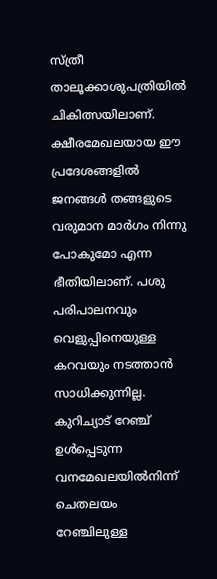സ്ത്രീ താലൂക്കാശുപത്രിയിൽ ചികിത്സയിലാണ്. ക്ഷീരമേഖലയായ ഈ പ്രദേശങ്ങളിൽ ജനങ്ങൾ തങ്ങളുടെ വരുമാന മാർഗം നിന്നു പോകുമോ എന്ന ഭീതിയിലാണ്. പശു പരിപാലനവും വെളുപ്പിനെയുള്ള കറവയും നടത്താൻ സാധിക്കുന്നില്ല. കുറിച്യാട് റേഞ്ച് ഉൾപ്പെടുന്ന വനമേഖലയിൽനിന്ന് ചെതലയം റേഞ്ചിലുള്ള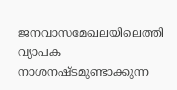ജനവാസമേഖലയിലെത്തി വ്യാപക നാശനഷ്ടമുണ്ടാക്കുന്ന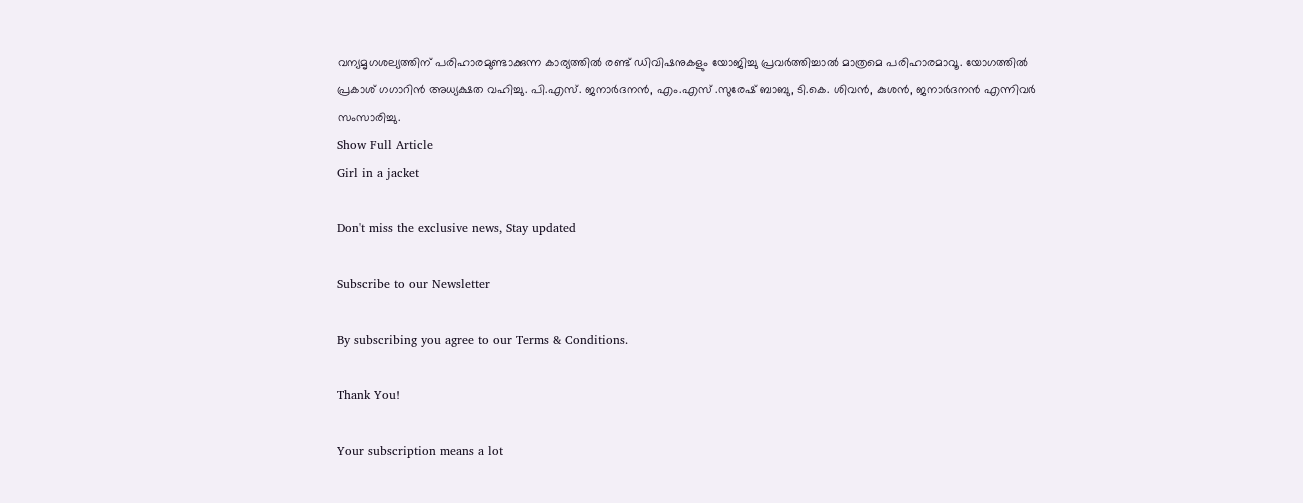വന്യമൃഗശല്യത്തിന് പരിഹാരമുണ്ടാക്കുന്ന കാര്യത്തിൽ രണ്ട് ഡിവിഷനുകളും യോജിച്ചു പ്രവർത്തിച്ചാൽ മാത്രമെ പരിഹാരമാവൂ. യോഗത്തിൽ പ്രകാശ് ഗഗാറിൻ അധ്യക്ഷത വഹിച്ചു. പി.എസ്. ജനാർദനൻ, എം.എസ് .സുരേഷ് ബാബു, ടി.കെ. ശിവൻ, കുശൻ, ജനാർദനൻ എന്നിവർ സംസാരിച്ചു.
Show Full Article
Girl in a jacket

Don't miss the exclusive news, Stay updated

Subscribe to our Newsletter

By subscribing you agree to our Terms & Conditions.

Thank You!

Your subscription means a lot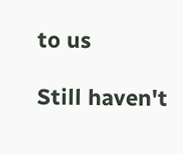to us

Still haven't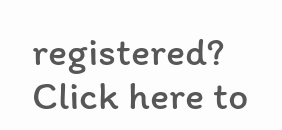registered? Click here to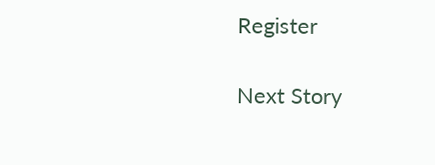Register

Next Story